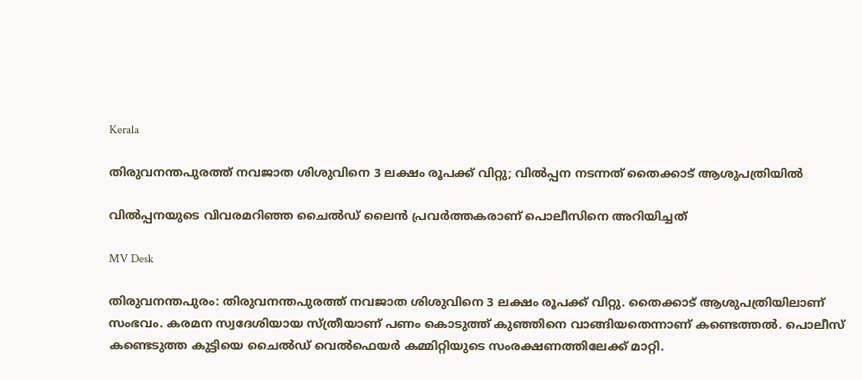Kerala

തിരുവനന്തപുരത്ത് നവജാത ശിശുവിനെ 3 ലക്ഷം രൂപക്ക് വിറ്റു; വിൽപ്പന നടന്നത് തൈക്കാട് ആശുപത്രിയിൽ

വിൽപ്പനയുടെ വിവരമറിഞ്ഞ ചൈൽഡ് ലൈൻ പ്രവർത്തകരാണ് പൊലീസിനെ അറിയിച്ചത്

MV Desk

തിരുവനന്തപുരം: തിരുവനന്തപുരത്ത് നവജാത ശിശുവിനെ 3 ലക്ഷം രൂപക്ക് വിറ്റു. തൈക്കാട് ആശുപത്രിയിലാണ് സംഭവം. കരമന സ്വദേശിയായ സ്ത്രീയാണ് പണം കൊടുത്ത് കുഞ്ഞിനെ വാങ്ങിയതെന്നാണ് കണ്ടെത്തൽ. പൊലീസ് കണ്ടെടുത്ത കുട്ടിയെ ചൈൽഡ് വെൽഫെയർ കമ്മിറ്റിയുടെ സംരക്ഷണത്തിലേക്ക് മാറ്റി.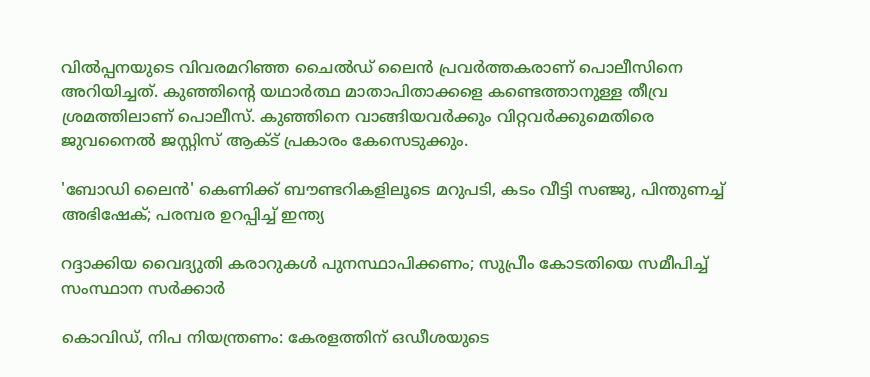വിൽപ്പനയുടെ വിവരമറിഞ്ഞ ചൈൽഡ് ലൈൻ പ്രവർത്തകരാണ് പൊലീസിനെ അറിയിച്ചത്. കുഞ്ഞിന്‍റെ യഥാർത്ഥ മാതാപിതാക്കളെ കണ്ടെത്താനുള്ള തീവ്ര ശ്രമത്തിലാണ് പൊലീസ്. കുഞ്ഞിനെ വാങ്ങിയവർക്കും വിറ്റവർക്കുമെതിരെ ജുവനൈൽ ജസ്റ്റിസ് ആക്ട് പ്രകാരം കേസെടുക്കും.

'ബോഡി ലൈൻ' കെണിക്ക് ബൗണ്ടറികളിലൂടെ മറുപടി, കടം വീട്ടി സഞ്ജു, പിന്തുണച്ച് അഭിഷേക്; പരമ്പര ഉറപ്പിച്ച് ഇന്ത‍്യ

റദ്ദാക്കിയ വൈദ‍്യുതി കരാറുകൾ പുനസ്ഥാപിക്കണം; സുപ്രീം കോടതിയെ സമീപിച്ച് സംസ്ഥാന സർക്കാർ

കൊവിഡ്, നിപ നിയന്ത്രണം: കേരളത്തിന് ഒഡീശയുടെ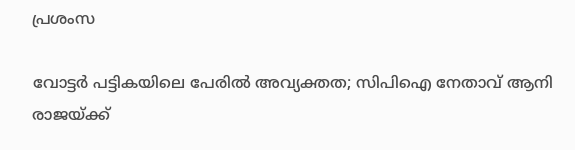പ്രശംസ

വോട്ടർ പട്ടികയിലെ പേരിൽ അവ‍്യക്തത; സിപിഐ നേതാവ് ആനി രാജയ്ക്ക്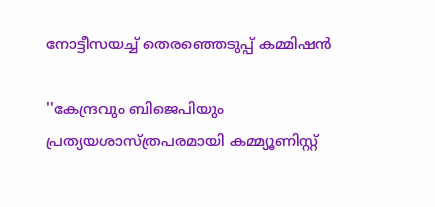നോട്ടീസയച്ച് തെരഞ്ഞെടുപ്പ് കമ്മിഷൻ

''കേന്ദ്രവും ബിജെപിയും പ്രത‍്യയശാസ്ത്രപരമായി കമ്മ‍്യൂണിസ്റ്റ്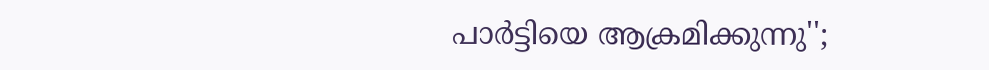പാർട്ടിയെ ആക്രമിക്കുന്നു'';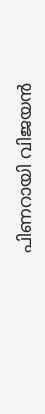പിണറായി വിജയൻ